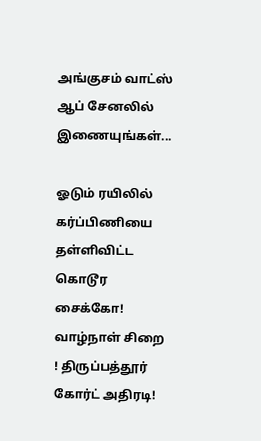அங்குசம் வாட்ஸ் ஆப் சேனலில் இணையுங்கள்...

ஓடும் ரயிலில் கர்ப்பிணியை தள்ளிவிட்ட கொடூர சைக்கோ! வாழ்நாள் சிறை ! திருப்பத்தூர் கோர்ட் அதிரடி!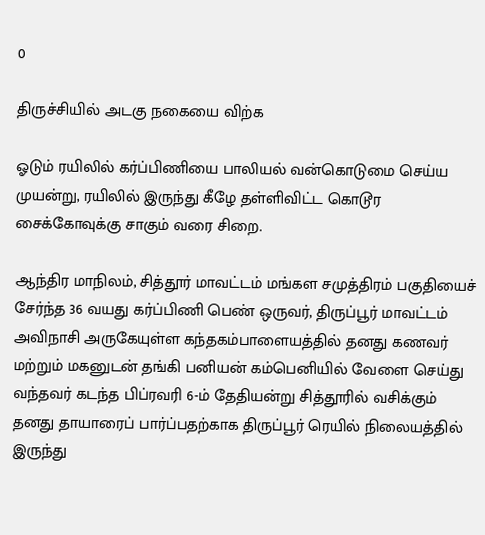0

திருச்சியில் அடகு நகையை விற்க

ஓடும் ரயிலில் கர்ப்பிணியை பாலியல் வன்கொடுமை செய்ய முயன்று, ரயிலில் இருந்து கீழே தள்ளிவிட்ட கொடூர சைக்கோவுக்கு சாகும் வரை சிறை.

ஆந்திர மாநிலம், சித்தூர் மாவட்டம் மங்கள சமுத்திரம் பகுதியைச் சேர்ந்த 36 வயது கர்ப்பிணி பெண் ஒருவர், திருப்பூர் மாவட்டம் அவிநாசி அருகேயுள்ள கந்தகம்பாளையத்தில் தனது கணவர் மற்றும் மகனுடன் தங்கி பனியன் கம்பெனியில் வேளை செய்து வந்தவர் கடந்த பிப்ரவரி 6-ம் தேதியன்று சித்தூரில் வசிக்கும் தனது தாயாரைப் பார்ப்பதற்காக திருப்பூர் ரெயில் நிலையத்தில் இருந்து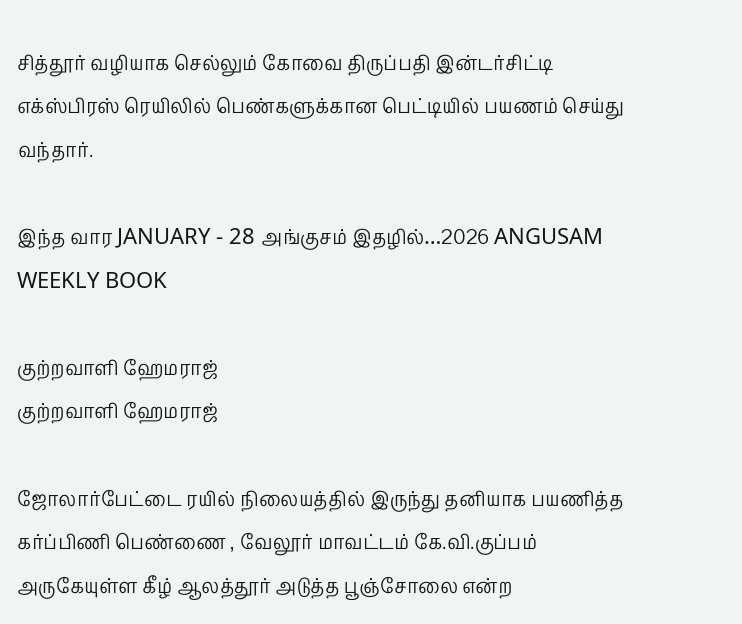சித்தூர் வழியாக செல்லும் கோவை திருப்பதி இன்டர்சிட்டி எக்ஸ்பிரஸ் ரெயிலில் பெண்களுக்கான பெட்டியில் பயணம் செய்து வந்தார்.

இந்த வார JANUARY - 28 அங்குசம் இதழில்…2026 ANGUSAM WEEKLY BOOK

குற்றவாளி ஹேமராஜ்
குற்றவாளி ஹேமராஜ்

ஜோலார்பேட்டை ரயில் நிலையத்தில் இருந்து தனியாக பயணித்த கர்ப்பிணி பெண்ணை , வேலூர் மாவட்டம் கே.வி.குப்பம் அருகேயுள்ள கீழ் ஆலத்தூர் அடுத்த பூஞ்சோலை என்ற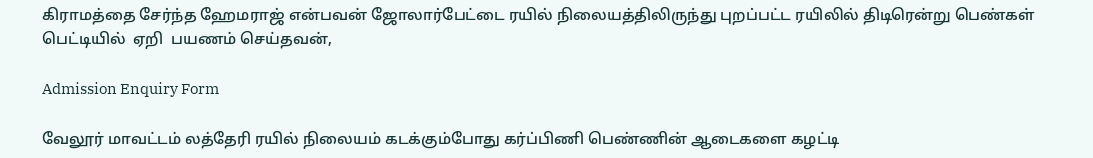கிராமத்தை சேர்ந்த ஹேமராஜ் என்பவன் ஜோலார்பேட்டை ரயில் நிலையத்திலிருந்து புறப்பட்ட ரயிலில் திடிரென்று பெண்கள் பெட்டியில்  ஏறி  பயணம் செய்தவன்,

Admission Enquiry Form

வேலூர் மாவட்டம் லத்தேரி ரயில் நிலையம் கடக்கும்போது கர்ப்பிணி பெண்ணின் ஆடைகளை கழட்டி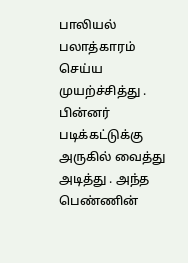பாலியல் பலாத்காரம் செய்ய முயற்ச்சித்து . பின்னர் படிக்கட்டுக்கு அருகில் வைத்து அடித்து . அந்த பெண்ணின்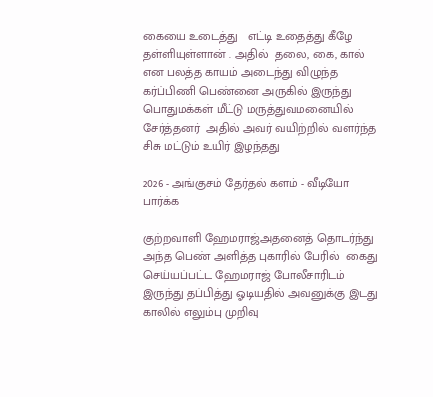கையை உடைத்து   எட்டி உதைத்து கீழே தள்ளியுள்ளான் . அதில்  தலை, கை, கால் என பலத்த காயம் அடைந்து விழுந்த   கர்ப்பிணி பெண்னை அருகில் இருந்து பொதுமக்கள் மீட்டு மருத்துவமனையில் சேர்த்தனர்  அதில் அவர் வயிற்றில் வளர்ந்த சிசு மட்டும் உயிர் இழந்தது

2026 - அங்குசம் தேர்தல் களம் - வீடியோ பார்க்க

குற்றவாளி ஹேமராஜ்அதனைத் தொடர்ந்து அந்த பெண் அளித்த புகாரில் பேரில்  கைது செய்யப்பட்ட ஹேமராஜ் போலீசாரிடம் இருந்து தப்பித்து ஓடியதில் அவனுக்கு இடது காலில் எலும்பு முறிவு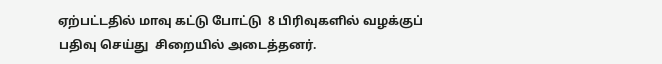ஏற்பட்டதில் மாவு கட்டு போட்டு  8 பிரிவுகளில் வழக்குப் பதிவு செய்து  சிறையில் அடைத்தனர்.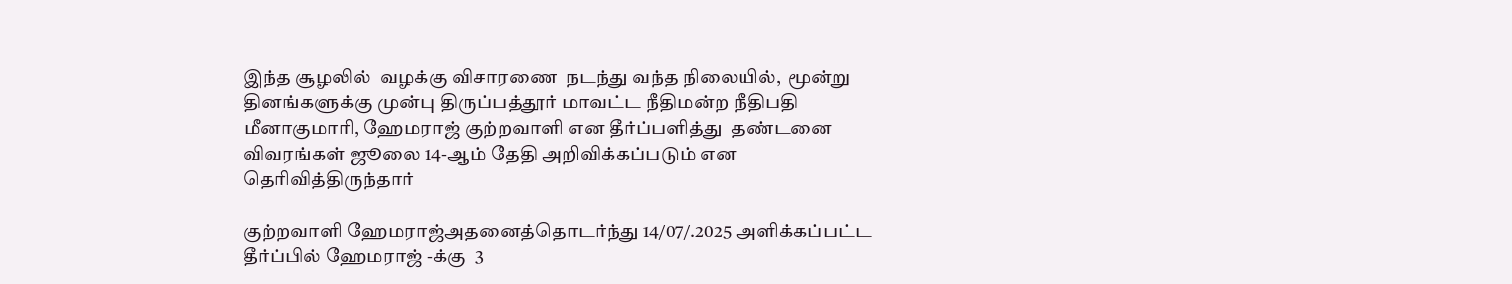இந்த சூழலில்  வழக்கு விசாரணை  நடந்து வந்த நிலையில்,  மூன்று தினங்களுக்கு முன்பு திருப்பத்தூர் மாவட்ட நீதிமன்ற நீதிபதி மீனாகுமாரி, ஹேமராஜ் குற்றவாளி என தீர்ப்பளித்து  தண்டனை விவரங்கள் ஜூலை 14-ஆம் தேதி அறிவிக்கப்படும் என தெரிவித்திருந்தார்

குற்றவாளி ஹேமராஜ்அதனைத்தொடர்ந்து 14/07/.2025 அளிக்கப்பட்ட தீர்ப்பில் ஹேமராஜ் -க்கு  3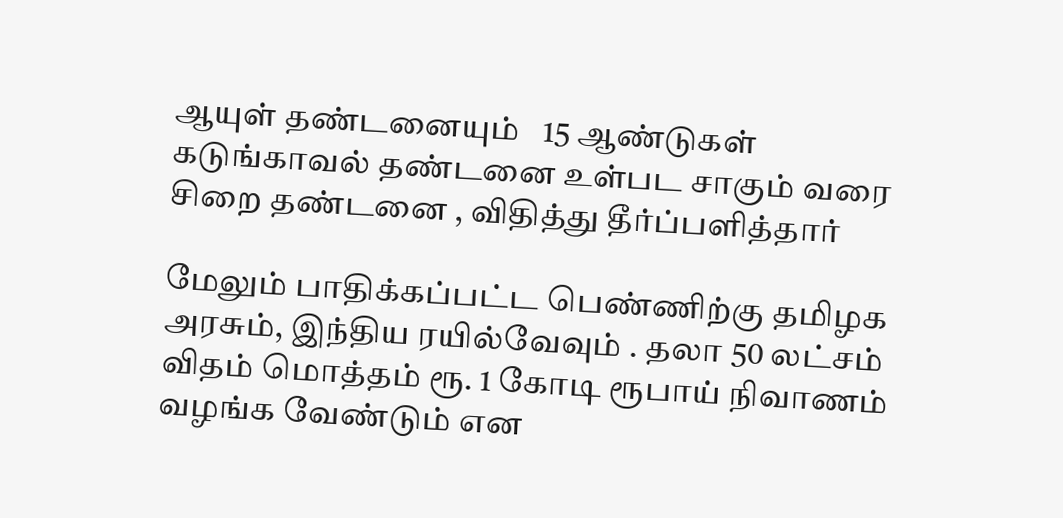ஆயுள் தண்டனையும்   15 ஆண்டுகள் கடுங்காவல் தண்டனை உள்பட சாகும் வரை சிறை தண்டனை , விதித்து தீர்ப்பளித்தார்

மேலும் பாதிக்கப்பட்ட பெண்ணிற்கு தமிழக அரசும், இந்திய ரயில்வேவும் . தலா 50 லட்சம் விதம் மொத்தம் ரூ. 1 கோடி ரூபாய் நிவாணம் வழங்க வேண்டும் என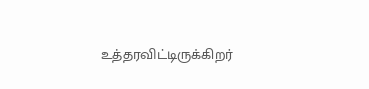உத்தரவிட்டிருக்கிறர்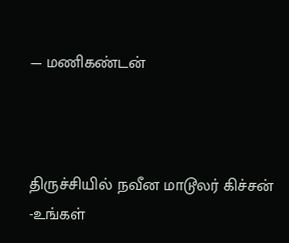— மணிகண்டன்



திருச்சியில் நவீன மாடூலர் கிச்சன் -உங்கள்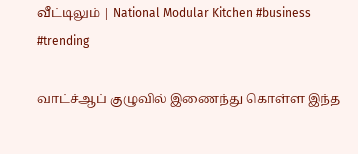வீட்டிலும் | National Modular Kitchen #business #trending

வாட்ச்ஆப் குழுவில் இணைந்து கொள்ள இந்த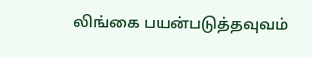லிங்கை பயன்படுத்தவுவம்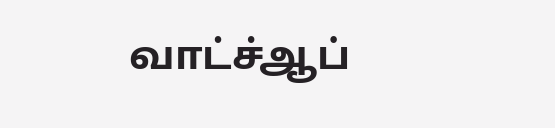வாட்ச்ஆப்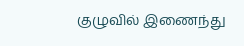குழுவில் இணைந்து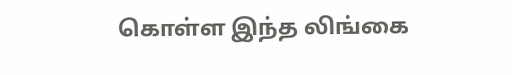கொள்ள இந்த லிங்கை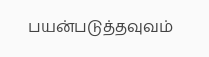பயன்படுத்தவுவம்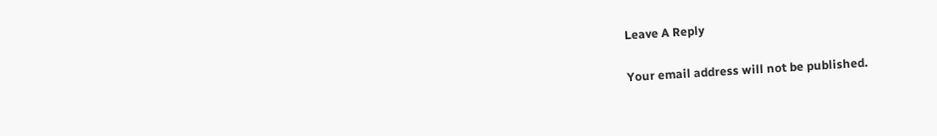Leave A Reply

Your email address will not be published.